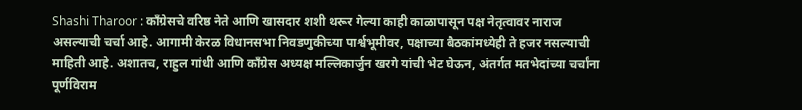Shashi Tharoor : काँग्रेसचे वरिष्ठ नेते आणि खासदार शशी थरूर गेल्या काही काळापासून पक्ष नेतृत्वावर नाराज असल्याची चर्चा आहे. आगामी केरळ विधानसभा निवडणुकीच्या पार्श्वभूमीवर, पक्षाच्या बैठकांमध्येही ते हजर नसल्याची माहिती आहे. अशातच, राहुल गांधी आणि काँग्रेस अध्यक्ष मल्लिकार्जुन खरगे यांची भेट घेऊन, अंतर्गत मतभेदांच्या चर्चांना पूर्णविराम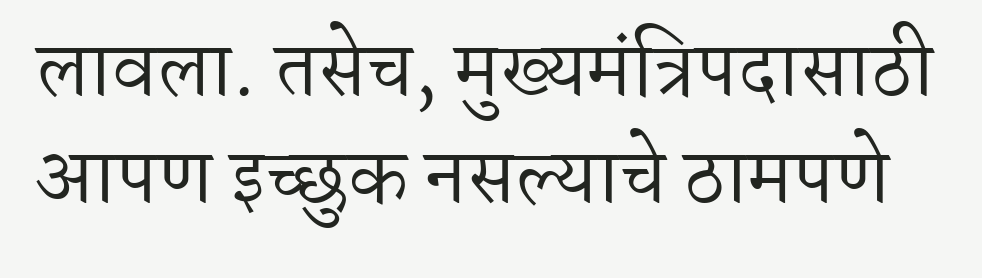लावला. तसेच, मुख्यमंत्रिपदासाठी आपण इच्छुक नसल्याचे ठामपणे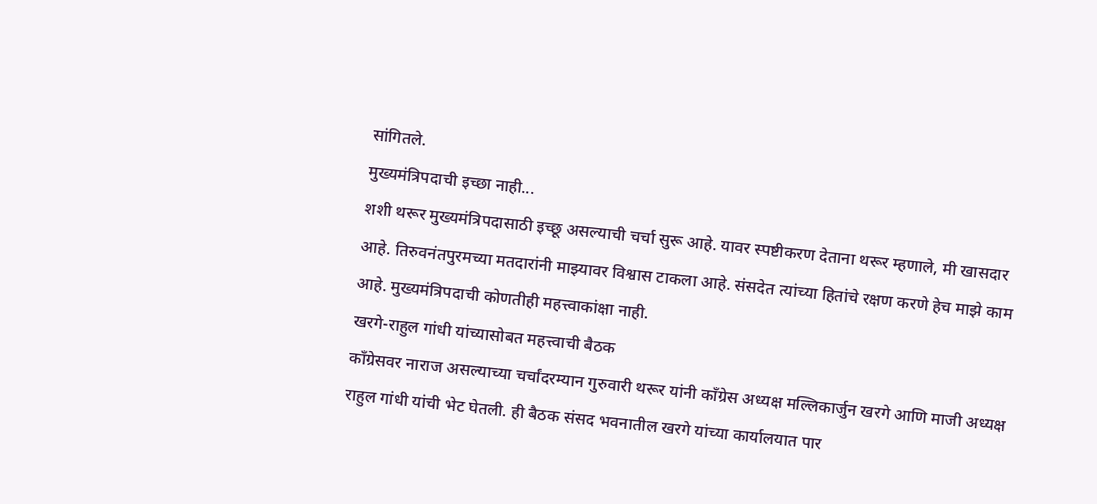सांगितले.
मुख्यमंत्रिपदाची इच्छा नाही...
शशी थरूर मुख्यमंत्रिपदासाठी इच्छू असल्याची चर्चा सुरू आहे. यावर स्पष्टीकरण देताना थरूर म्हणाले, मी खासदार आहे. तिरुवनंतपुरमच्या मतदारांनी माझ्यावर विश्वास टाकला आहे. संसदेत त्यांच्या हितांचे रक्षण करणे हेच माझे काम आहे. मुख्यमंत्रिपदाची कोणतीही महत्त्वाकांक्षा नाही.
खरगे-राहुल गांधी यांच्यासोबत महत्त्वाची बैठक
काँग्रेसवर नाराज असल्याच्या चर्चांदरम्यान गुरुवारी थरूर यांनी काँग्रेस अध्यक्ष मल्लिकार्जुन खरगे आणि माजी अध्यक्ष राहुल गांधी यांची भेट घेतली. ही बैठक संसद भवनातील खरगे यांच्या कार्यालयात पार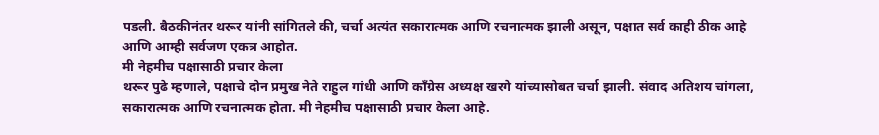पडली. बैठकीनंतर थरूर यांनी सांगितले की, चर्चा अत्यंत सकारात्मक आणि रचनात्मक झाली असून, पक्षात सर्व काही ठीक आहे आणि आम्ही सर्वजण एकत्र आहोत.
मी नेहमीच पक्षासाठी प्रचार केला
थरूर पुढे म्हणाले, पक्षाचे दोन प्रमुख नेते राहुल गांधी आणि काँग्रेस अध्यक्ष खरगे यांच्यासोबत चर्चा झाली. संवाद अतिशय चांगला, सकारात्मक आणि रचनात्मक होता. मी नेहमीच पक्षासाठी प्रचार केला आहे.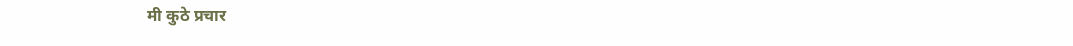मी कुठे प्रचार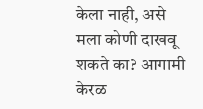केला नाही, असे मला कोणी दाखवू शकते का? आगामी केरळ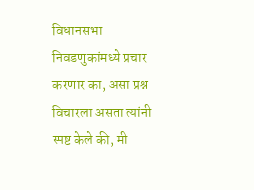विधानसभा निवडणुकांमध्ये प्रचार करणार का, असा प्रश्न विचारला असता त्यांनी स्पष्ट केले की, मी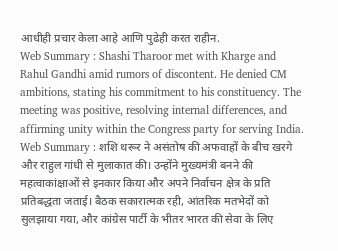आधीही प्रचार केला आहे आणि पुढेही करत राहीन.
Web Summary : Shashi Tharoor met with Kharge and Rahul Gandhi amid rumors of discontent. He denied CM ambitions, stating his commitment to his constituency. The meeting was positive, resolving internal differences, and affirming unity within the Congress party for serving India.
Web Summary : शशि थरूर ने असंतोष की अफवाहों के बीच खरगे और राहुल गांधी से मुलाकात की। उन्होंने मुख्यमंत्री बनने की महत्वाकांक्षाओं से इनकार किया और अपने निर्वाचन क्षेत्र के प्रति प्रतिबद्धता जताई। बैठक सकारात्मक रही, आंतरिक मतभेदों को सुलझाया गया, और कांग्रेस पार्टी के भीतर भारत की सेवा के लिए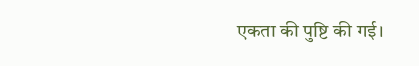एकता की पुष्टि की गई।